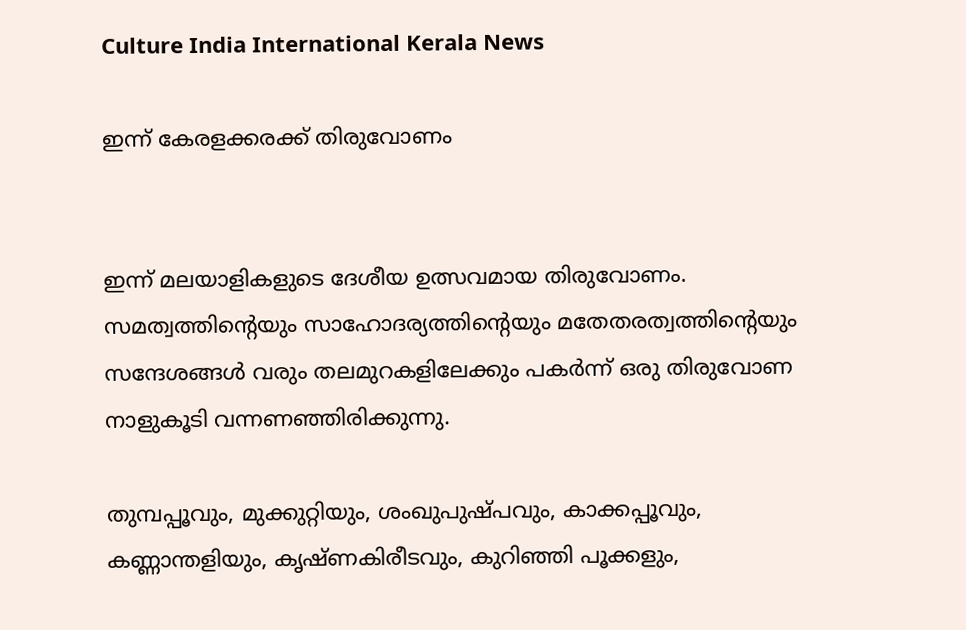Culture India International Kerala News

ഇന്ന് കേരളക്കരക്ക് തിരുവോണം


ഇന്ന് മലയാളികളുടെ ദേശീയ ഉത്സവമായ തിരുവോണം. സമത്വത്തിൻ്റെയും സാഹോദര്യത്തിൻ്റെയും മതേതരത്വത്തിൻ്റെയും സന്ദേശങ്ങള്‍ വരും തലമുറകളിലേക്കും പകര്‍ന്ന് ഒരു തിരുവോണ നാളുകൂടി വന്നണഞ്ഞിരിക്കുന്നു.

തുമ്പപ്പൂവും, മുക്കുറ്റിയും, ശംഖുപുഷ്പവും, കാക്കപ്പൂവും, കണ്ണാന്തളിയും, കൃഷ്ണകിരീടവും, കുറിഞ്ഞി പൂക്കളും,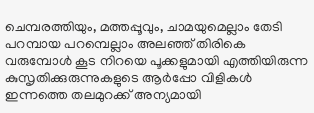ചെമ്പരത്തിയും, മത്തപ്പൂവും, ചാമയുമെല്ലാം തേടി പറമ്പായ പറമ്പെല്ലാം അലഞ്ഞ് തിരികെ വരുമ്പോള്‍ കൂട നിറയെ പൂക്കളുമായി എത്തിയിരുന്ന കുസൃതിക്കുരുന്നുകളുടെ ആര്‍പ്പോ വിളികള്‍ ഇന്നത്തെ തലമുറക്ക് അന്യമായി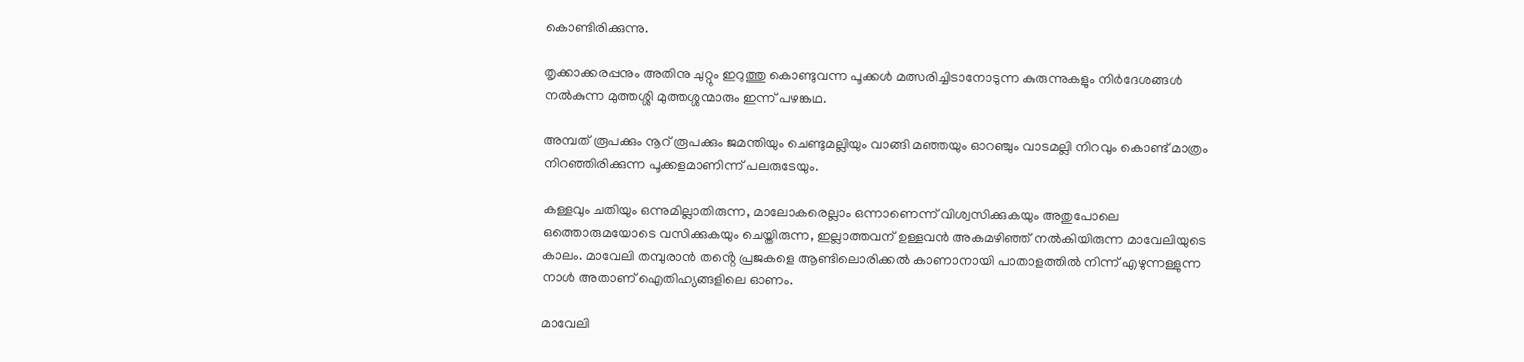കൊണ്ടിരിക്കുന്നു.

തൃക്കാക്കരപ്പനും അതിനു ചുറ്റും ഇറുത്തു കൊണ്ടുവന്ന പൂക്കൾ മത്സരിച്ചിടാനോടുന്ന കുരുന്നുകളും നിർദേശങ്ങൾ നൽകുന്ന മുത്തശ്ശി മുത്തശ്ശന്മാരും ഇന്ന് പഴങ്കഥ.

അമ്പത് രൂപക്കും നൂറ് രൂപക്കും ജമന്തിയും ചെണ്ടുമല്ലിയും വാങ്ങി മഞ്ഞയും ഓറഞ്ചും വാടമല്ലി നിറവും കൊണ്ട് മാത്രം നിറഞ്ഞിരിക്കുന്ന പൂക്കളമാണിന്ന് പലരുടേയും.

കള്ളവും ചതിയും ഒന്നുമില്ലാതിരുന്ന, മാലോകരെല്ലാം ഒന്നാണെന്ന് വിശ്വസിക്കുകയും അതുപോലെ ഒത്തൊരുമയോടെ വസിക്കുകയും ചെയ്തിരുന്ന, ഇല്ലാത്തവന് ഉള്ളവന്‍ അകമഴിഞ്ഞ് നല്‍കിയിരുന്ന മാവേലിയുടെ കാലം. മാവേലി തമ്പുരാന്‍ തൻ്റെ പ്രജകളെ ആണ്ടിലൊരിക്കല്‍ കാണാനായി പാതാളത്തില്‍ നിന്ന് എഴുന്നള്ളുന്ന നാള്‍ അതാണ് ഐതിഹ്യങ്ങളിലെ ഓണം.

മാവേലി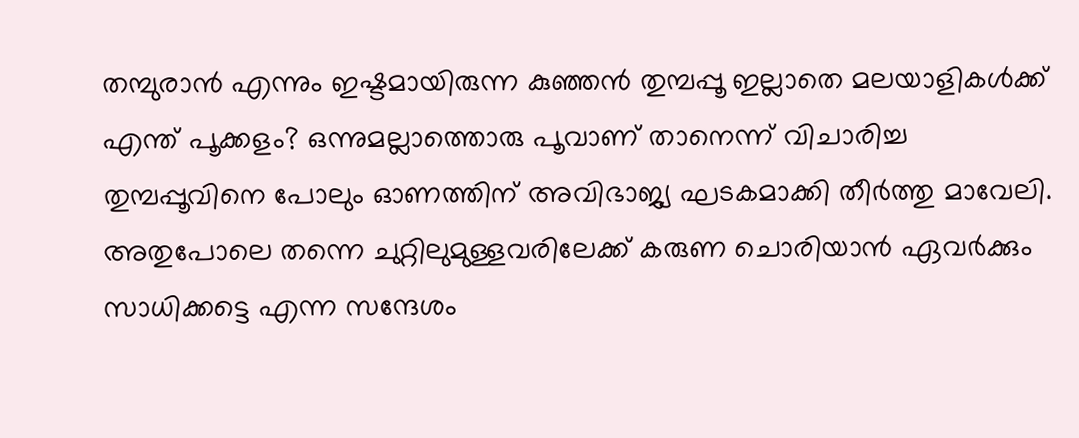തമ്പുരാന്‍ എന്നും ഇഷ്ടമായിരുന്ന കുഞ്ഞന്‍ തുമ്പപ്പൂ ഇല്ലാതെ മലയാളികള്‍ക്ക് എന്ത് പൂക്കളം? ഒന്നുമല്ലാത്തൊരു പൂവാണ് താനെന്ന് വിചാരിച്ച തുമ്പപ്പൂവിനെ പോലും ഓണത്തിന് അവിഭാജ്യ ഘടകമാക്കി തീര്‍ത്തു മാവേലി. അതുപോലെ തന്നെ ചുറ്റിലുമുള്ളവരിലേക്ക് കരുണ ചൊരിയാന്‍ ഏവര്‍ക്കും സാധിക്കട്ടെ എന്ന സന്ദേശം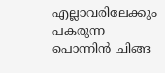എല്ലാവരിലേക്കും പകരുന്ന പൊന്നിന്‍ ചിങ്ങ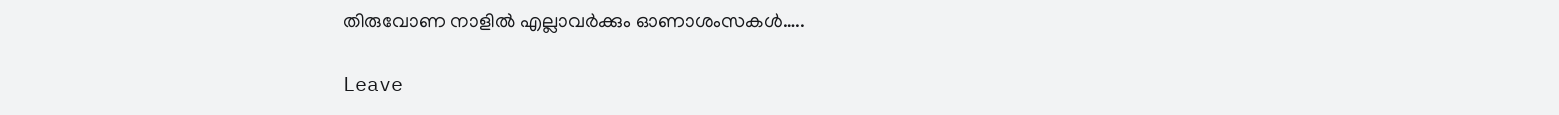തിരുവോണ നാളില്‍ എല്ലാവര്‍ക്കും ഓണാശംസകള്‍…..

Leave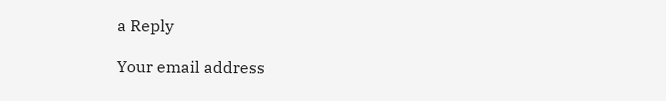a Reply

Your email address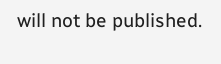will not be published.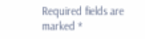Required fields are marked *